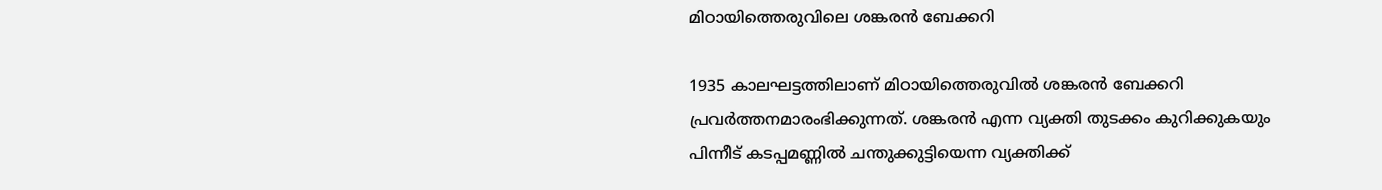മിഠായിത്തെരുവിലെ ശങ്കരൻ ബേക്കറി

1935 കാലഘട്ടത്തിലാണ്‌ മിഠായിത്തെരുവിൽ ശങ്കരൻ ബേക്കറി പ്രവർത്തനമാരംഭിക്കുന്നത്‌. ശങ്കരൻ എന്ന വ്യക്തി തുടക്കം കുറിക്കുകയും പിന്നീട്‌ കടപ്പമണ്ണിൽ ചന്തുക്കുട്ടിയെന്ന വ്യക്തിക്ക്‌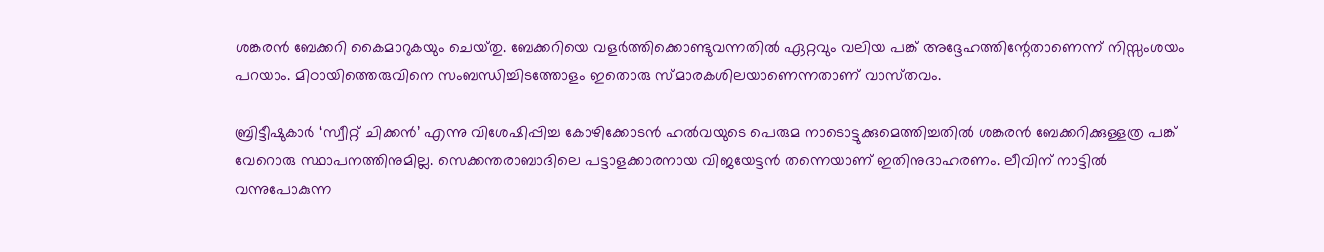ശങ്കരൻ ബേക്കറി കൈമാറുകയും ചെയ്‌തു. ബേക്കറിയെ വളർത്തിക്കൊണ്ടുവന്നതിൽ ഏറ്റവും വലിയ പങ്ക്‌ അദ്ദേഹത്തിന്റേതാണെന്ന്‌ നിസ്സംശയം പറയാം. മിഠായിത്തെരുവിനെ സംബന്ധിച്ചിടത്തോളം ഇതൊരു സ്‌മാരകശിലയാണെന്നതാണ്‌ വാസ്‌തവം.

ബ്രിട്ടീഷുകാർ ‘സ്വീറ്റ്‌ ചിക്കൻ’ എന്നു വിശേഷിപ്പിച്ച കോഴിക്കോടൻ ഹൽവയുടെ പെരുമ നാടൊട്ടുക്കുമെത്തിച്ചതിൽ ശങ്കരൻ ബേക്കറിക്കുള്ളത്ര പങ്ക്‌ വേറൊരു സ്ഥാപനത്തിനുമില്ല. സെക്കന്തരാബാദിലെ പട്ടാളക്കാരനായ വിജയേട്ടൻ തന്നെയാണ്‌ ഇതിനുദാഹരണം. ലീവിന്‌ നാട്ടിൽ വന്നുപോകുന്ന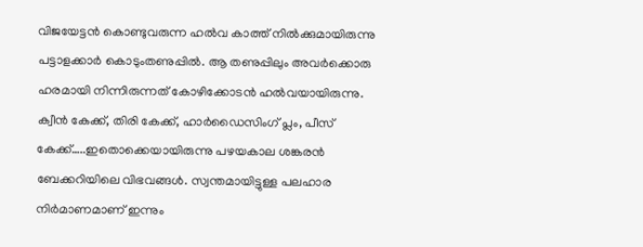വിജയേട്ടൻ കൊണ്ടുവരുന്ന ഹൽവ കാത്ത്‌ നിൽക്കുമായിരുന്നു പട്ടാളക്കാർ കൊടുംതണുപ്പിൽ. ആ തണുപ്പിലും അവർക്കൊരു ഹരമായി നിന്നിരുന്നത്‌ കോഴിക്കോടൻ ഹൽവയായിരുന്നു. ക്വീൻ കേക്ക്‌, തിരി കേക്ക്‌, ഹാർഡൈസിംഗ്‌ പ്ലം, പീസ്‌ കേക്ക്‌…..ഇതൊക്കെയായിരുന്നു പഴയകാല ശങ്കരൻ ബേക്കറിയിലെ വിഭവങ്ങൾ. സ്വന്തമായിട്ടുള്ള പലഹാര നിർമാണമാണ്‌ ഇന്നും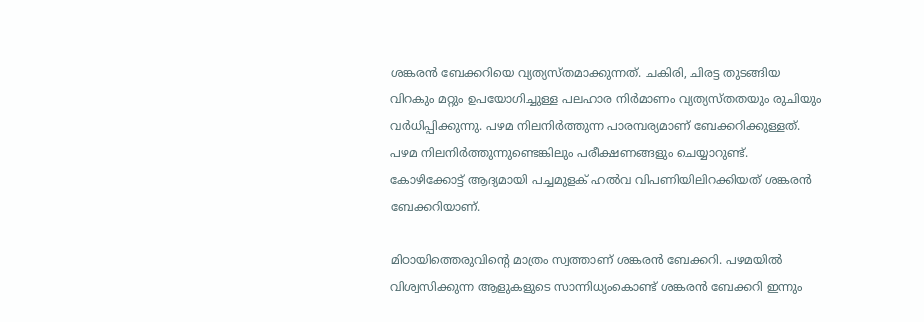ശങ്കരൻ ബേക്കറിയെ വ്യത്യസ്‌തമാക്കുന്നത്‌. ചകിരി, ചിരട്ട തുടങ്ങിയ വിറകും മറ്റും ഉപയോഗിച്ചുള്ള പലഹാര നിർമാണം വ്യത്യസ്‌തതയും രുചിയും വർധിപ്പിക്കുന്നു. പഴമ നിലനിർത്തുന്ന പാരമ്പര്യമാണ്‌ ബേക്കറിക്കുള്ളത്‌. പഴമ നിലനിർത്തുന്നുണ്ടെങ്കിലും പരീക്ഷണങ്ങളും ചെയ്യാറുണ്ട്‌. കോഴിക്കോട്ട്‌ ആദ്യമായി പച്ചമുളക്‌ ഹൽവ വിപണിയിലിറക്കിയത്‌ ശങ്കരൻ ബേക്കറിയാണ്‌.

മിഠായിത്തെരുവിന്റെ മാത്രം സ്വത്താണ്‌ ശങ്കരൻ ബേക്കറി. പഴമയിൽ വിശ്വസിക്കുന്ന ആളുകളുടെ സാന്നിധ്യംകൊണ്ട്‌ ശങ്കരൻ ബേക്കറി ഇന്നും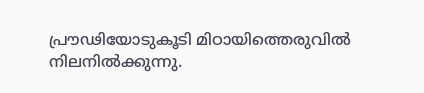പ്രൗഢിയോടുകൂടി മിഠായിത്തെരുവിൽ നിലനിൽക്കുന്നു.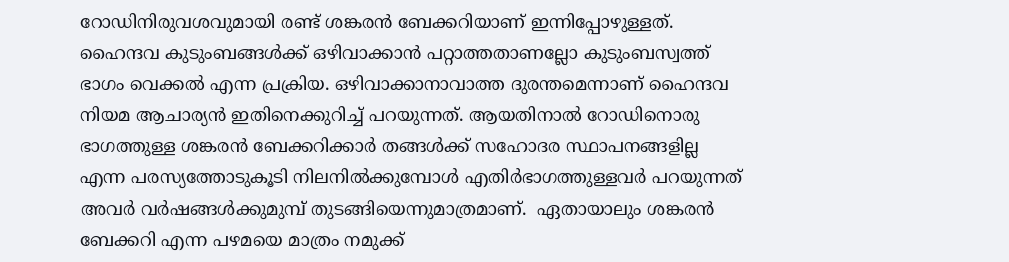റോഡിനിരുവശവുമായി രണ്ട്‌ ശങ്കരൻ ബേക്കറിയാണ്‌ ഇന്നിപ്പോഴുള്ളത്‌. ഹൈന്ദവ കുടുംബങ്ങൾക്ക്‌ ഒഴിവാക്കാൻ പറ്റാത്തതാണല്ലോ കുടുംബസ്വത്ത്‌ ഭാഗം വെക്കൽ എന്ന പ്രക്രിയ. ഒഴിവാക്കാനാവാത്ത ദുരന്തമെന്നാണ്‌ ഹൈന്ദവ നിയമ ആചാര്യൻ ഇതിനെക്കുറിച്ച്‌ പറയുന്നത്‌. ആയതിനാൽ റോഡിനൊരു ഭാഗത്തുള്ള ശങ്കരൻ ബേക്കറിക്കാർ തങ്ങൾക്ക്‌ സഹോദര സ്ഥാപനങ്ങളില്ല എന്ന പരസ്യത്തോടുകൂടി നിലനിൽക്കുമ്പോൾ എതിർഭാഗത്തുള്ളവർ പറയുന്നത്‌ അവർ വർഷങ്ങൾക്കുമുമ്പ്‌ തുടങ്ങിയെന്നുമാത്രമാണ്‌.  ഏതായാലും ശങ്കരൻ ബേക്കറി എന്ന പഴമയെ മാത്രം നമുക്ക്‌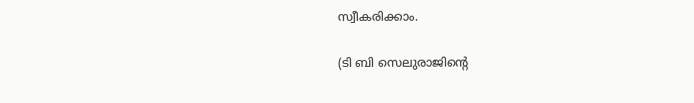സ്വീകരിക്കാം.

(ടി ബി സെലുരാജിന്റെ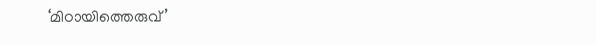‘മിഠായിത്തെരുവ്‌’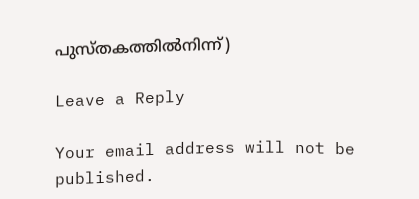പുസ്‌തകത്തിൽനിന്ന്‌)

Leave a Reply

Your email address will not be published.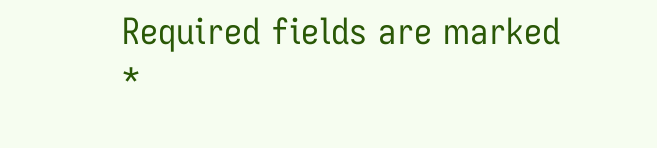Required fields are marked *